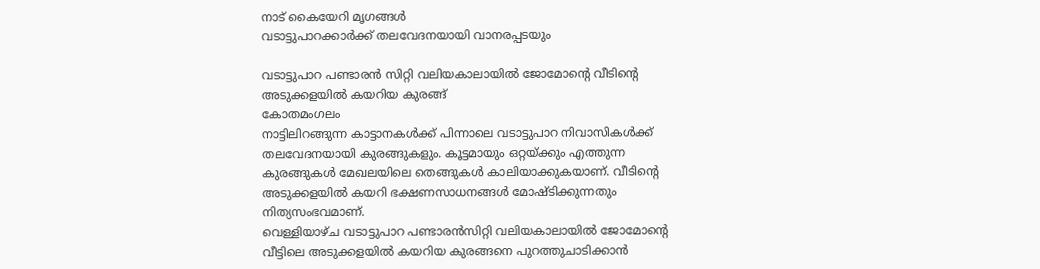നാട് കൈയേറി മൃഗങ്ങൾ
വടാട്ടുപാറക്കാർക്ക് തലവേദനയായി വാനരപ്പടയും

വടാട്ടുപാറ പണ്ടാരൻ സിറ്റി വലിയകാലായിൽ ജോമോന്റെ വീടിന്റെ അടുക്കളയിൽ കയറിയ കുരങ്ങ്
കോതമംഗലം
നാട്ടിലിറങ്ങുന്ന കാട്ടാനകൾക്ക് പിന്നാലെ വടാട്ടുപാറ നിവാസികൾക്ക് തലവേദനയായി കുരങ്ങുകളും. കൂട്ടമായും ഒറ്റയ്ക്കും എത്തുന്ന കുരങ്ങുകൾ മേഖലയിലെ തെങ്ങുകൾ കാലിയാക്കുകയാണ്. വീടിന്റെ അടുക്കളയിൽ കയറി ഭക്ഷണസാധനങ്ങൾ മോഷ്ടിക്കുന്നതും നിത്യസംഭവമാണ്.
വെള്ളിയാഴ്ച വടാട്ടുപാറ പണ്ടാരൻസിറ്റി വലിയകാലായിൽ ജോമോന്റെ വീട്ടിലെ അടുക്കളയിൽ കയറിയ കുരങ്ങനെ പുറത്തുചാടിക്കാൻ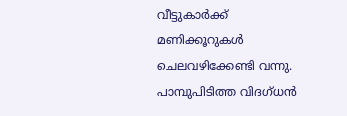വീട്ടുകാർക്ക് മണിക്കൂറുകൾ ചെലവഴിക്കേണ്ടി വന്നു. പാമ്പുപിടിത്ത വിദഗ്ധൻ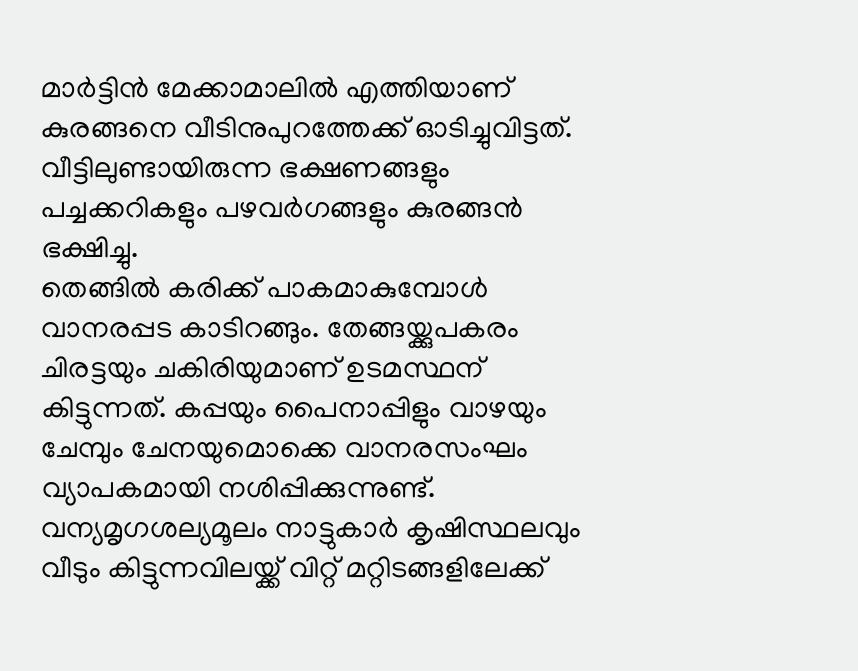മാർട്ടിൻ മേക്കാമാലിൽ എത്തിയാണ് കുരങ്ങനെ വീടിനുപുറത്തേക്ക് ഓടിച്ചുവിട്ടത്. വീട്ടിലുണ്ടായിരുന്ന ഭക്ഷണങ്ങളും പച്ചക്കറികളും പഴവർഗങ്ങളും കുരങ്ങൻ ഭക്ഷിച്ചു.
തെങ്ങിൽ കരിക്ക് പാകമാകുമ്പോൾ വാനരപ്പട കാടിറങ്ങും. തേങ്ങയ്ക്കുപകരം ചിരട്ടയും ചകിരിയുമാണ് ഉടമസ്ഥന് കിട്ടുന്നത്. കപ്പയും പൈനാപ്പിളും വാഴയും ചേമ്പും ചേനയുമൊക്കെ വാനരസംഘം വ്യാപകമായി നശിപ്പിക്കുന്നുണ്ട്. വന്യമൃഗശല്യമൂലം നാട്ടുകാർ കൃഷിസ്ഥലവും വീടും കിട്ടുന്നവിലയ്ക്ക് വിറ്റ് മറ്റിടങ്ങളിലേക്ക്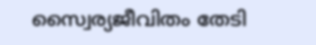സ്വൈര്യജീവിതം തേടി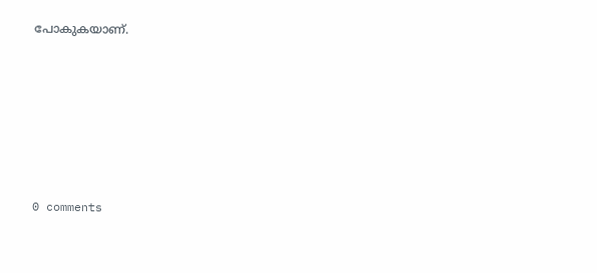പോകുകയാണ്.










0 comments